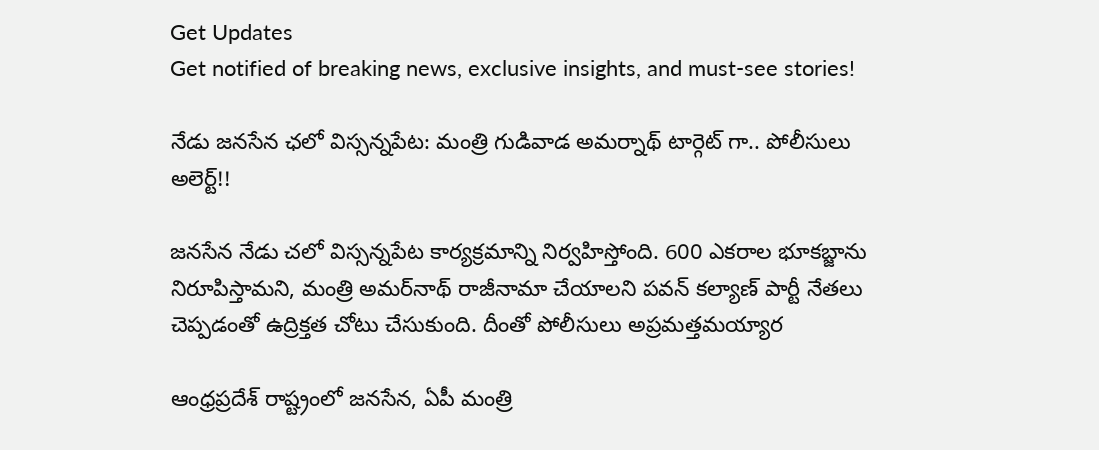Get Updates
Get notified of breaking news, exclusive insights, and must-see stories!

నేడు జనసేన ఛలో విస్సన్నపేట: మంత్రి గుడివాడ అమర్నాథ్ టార్గెట్ గా.. పోలీసులు అలెర్ట్!!

జనసేన నేడు చలో విస్సన్నపేట కార్యక్రమాన్ని నిర్వహిస్తోంది. 600 ఎకరాల భూకబ్జాను నిరూపిస్తామని, మంత్రి అమర్‌నాథ్‌ రాజీనామా చేయాలని పవన్ కల్యాణ్ పార్టీ నేతలు చెప్పడంతో ఉద్రిక్తత చోటు చేసుకుంది. దీంతో పోలీసులు అప్రమత్తమయ్యార

ఆంధ్రప్రదేశ్ రాష్ట్రంలో జనసేన, ఏపీ మంత్రి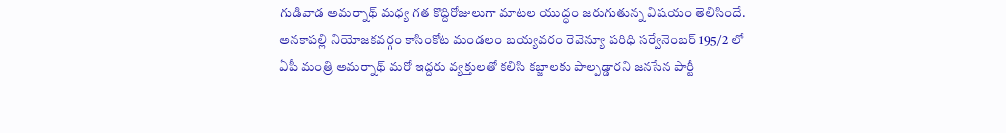గుడివాడ అమర్నాథ్ మధ్య గత కొద్దిరోజులుగా మాటల యుద్ధం జరుగుతున్న విషయం తెలిసిందే. అనకాపల్లి నియోజకవర్గం కాసింకోట మండలం బయ్యవరం రెవెన్యూ పరిధి సర్వేనెంబర్ 195/2 లో ఏపీ మంత్రి అమర్నాథ్ మరో ఇద్దరు వ్యక్తులతో కలిసి కబ్జాలకు పాల్పడ్డారని జనసేన పార్టీ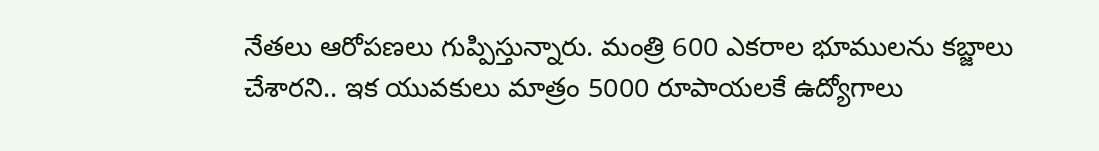నేతలు ఆరోపణలు గుప్పిస్తున్నారు. మంత్రి 600 ఎకరాల భూములను కబ్జాలు చేశారని.. ఇక యువకులు మాత్రం 5000 రూపాయలకే ఉద్యోగాలు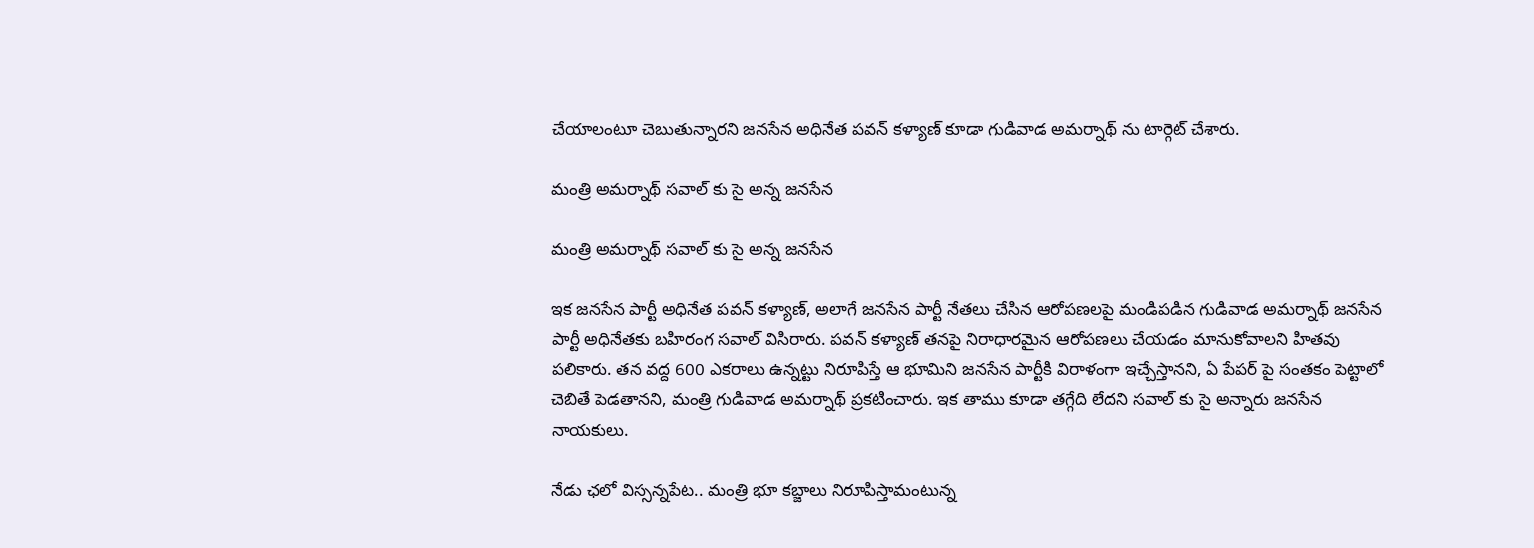చేయాలంటూ చెబుతున్నారని జనసేన అధినేత పవన్ కళ్యాణ్ కూడా గుడివాడ అమర్నాథ్ ను టార్గెట్ చేశారు.

మంత్రి అమర్నాథ్ సవాల్ కు సై అన్న జనసేన

మంత్రి అమర్నాథ్ సవాల్ కు సై అన్న జనసేన

ఇక జనసేన పార్టీ అధినేత పవన్ కళ్యాణ్, అలాగే జనసేన పార్టీ నేతలు చేసిన ఆరోపణలపై మండిపడిన గుడివాడ అమర్నాథ్ జనసేన పార్టీ అధినేతకు బహిరంగ సవాల్ విసిరారు. పవన్ కళ్యాణ్ తనపై నిరాధారమైన ఆరోపణలు చేయడం మానుకోవాలని హితవు పలికారు. తన వద్ద 600 ఎకరాలు ఉన్నట్టు నిరూపిస్తే ఆ భూమిని జనసేన పార్టీకి విరాళంగా ఇచ్చేస్తానని, ఏ పేపర్ పై సంతకం పెట్టాలో చెబితే పెడతానని, మంత్రి గుడివాడ అమర్నాథ్ ప్రకటించారు. ఇక తాము కూడా తగ్గేది లేదని సవాల్ కు సై అన్నారు జనసేన నాయకులు.

నేడు ఛలో విస్సన్నపేట.. మంత్రి భూ కబ్జాలు నిరూపిస్తామంటున్న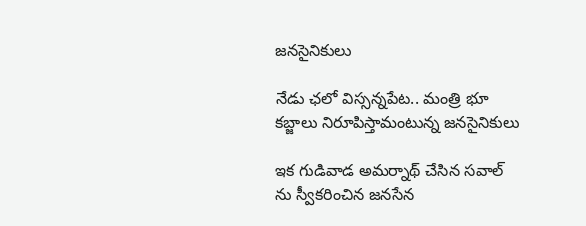జనసైనికులు

నేడు ఛలో విస్సన్నపేట.. మంత్రి భూ కబ్జాలు నిరూపిస్తామంటున్న జనసైనికులు

ఇక గుడివాడ అమర్నాథ్ చేసిన సవాల్ ను స్వీకరించిన జనసేన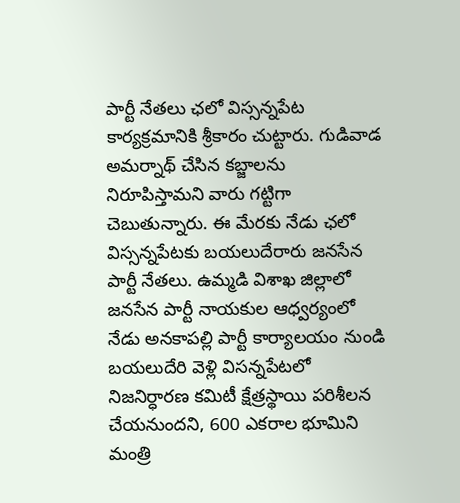పార్టీ నేతలు ఛలో విస్సన్నపేట కార్యక్రమానికి శ్రీకారం చుట్టారు. గుడివాడ అమర్నాథ్ చేసిన కబ్జాలను నిరూపిస్తామని వారు గట్టిగా చెబుతున్నారు. ఈ మేరకు నేడు ఛలో విస్సన్నపేటకు బయలుదేరారు జనసేన పార్టీ నేతలు. ఉమ్మడి విశాఖ జిల్లాలో జనసేన పార్టీ నాయకుల ఆధ్వర్యంలో నేడు అనకాపల్లి పార్టీ కార్యాలయం నుండి బయలుదేరి వెళ్లి విసన్నపేటలో నిజనిర్ధారణ కమిటీ క్షేత్రస్థాయి పరిశీలన చేయనుందని, 600 ఎకరాల భూమిని మంత్రి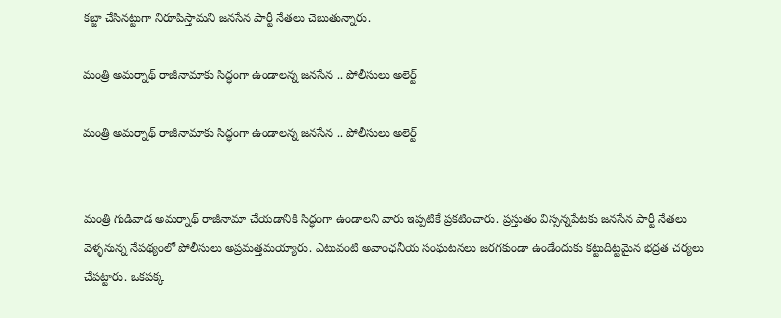కబ్జా చేసినట్టుగా నిరూపిస్తామని జనసేన పార్టీ నేతలు చెబుతున్నారు.

మంత్రి అమర్నాథ్ రాజీనామాకు సిద్ధంగా ఉండాలన్న జనసేన .. పోలీసులు అలెర్ట్

మంత్రి అమర్నాథ్ రాజీనామాకు సిద్ధంగా ఉండాలన్న జనసేన .. పోలీసులు అలెర్ట్


మంత్రి గుడివాడ అమర్నాథ్ రాజీనామా చేయడానికి సిద్ధంగా ఉండాలని వారు ఇప్పటికే ప్రకటించారు. ప్రస్తుతం విస్సన్నపేటకు జనసేన పార్టీ నేతలు వెళ్ళనున్న నేపథ్యంలో పోలీసులు అప్రమత్తమయ్యారు. ఎటువంటి అవాంఛనీయ సంఘటనలు జరగకుండా ఉండేందుకు కట్టుదిట్టమైన భద్రత చర్యలు చేపట్టారు. ఒకపక్క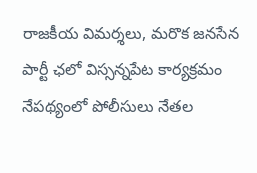రాజకీయ విమర్శలు, మరొక జనసేన పార్టీ ఛలో విస్సన్నపేట కార్యక్రమం నేపథ్యంలో పోలీసులు నేతల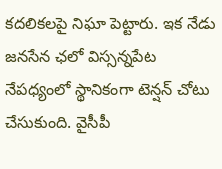కదలికలపై నిఘా పెట్టారు. ఇక నేడు జనసేన ఛలో విస్సన్నపేట నేపధ్యంలో స్థానికంగా టెన్షన్ చోటు చేసుకుంది. వైసీపీ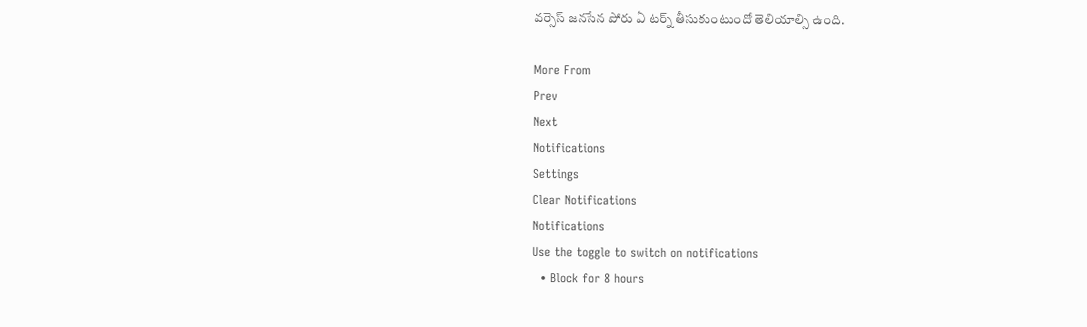వర్సెస్ జనసేన పోరు ఏ టర్న్ తీసుకుంటుందో తెలియాల్సి ఉంది.

More From
Prev
Next
Notifications
Settings
Clear Notifications
Notifications
Use the toggle to switch on notifications
  • Block for 8 hours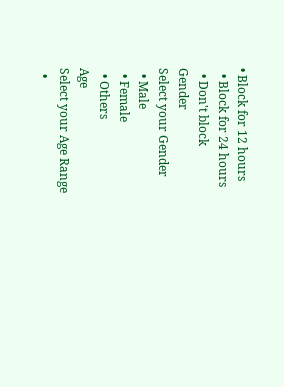• Block for 12 hours
  • Block for 24 hours
  • Don't block
Gender
Select your Gender
  • Male
  • Female
  • Others
Age
Select your Age Range
  •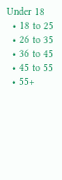Under 18
  • 18 to 25
  • 26 to 35
  • 36 to 45
  • 45 to 55
  • 55+